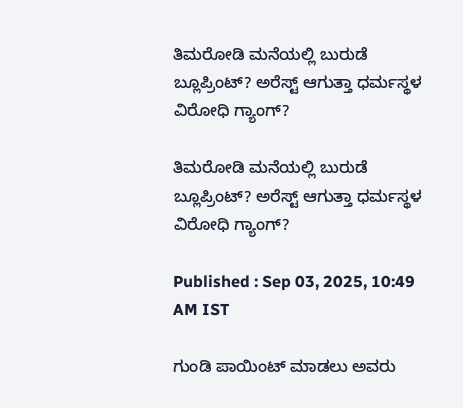ತಿಮರೋಡಿ ಮನೆಯಲ್ಲಿ ಬುರುಡೆ ಬ್ಲೂಪ್ರಿಂಟ್? ಅರೆಸ್ಟ್ ಆಗುತ್ತಾ ಧರ್ಮಸ್ಥಳ ವಿರೋಧಿ ಗ್ಯಾಂಗ್?

ತಿಮರೋಡಿ ಮನೆಯಲ್ಲಿ ಬುರುಡೆ ಬ್ಲೂಪ್ರಿಂಟ್? ಅರೆಸ್ಟ್ ಆಗುತ್ತಾ ಧರ್ಮಸ್ಥಳ ವಿರೋಧಿ ಗ್ಯಾಂಗ್?

Published : Sep 03, 2025, 10:49 AM IST

ಗುಂಡಿ ಪಾಯಿಂಟ್ ಮಾಡಲು ಅವರು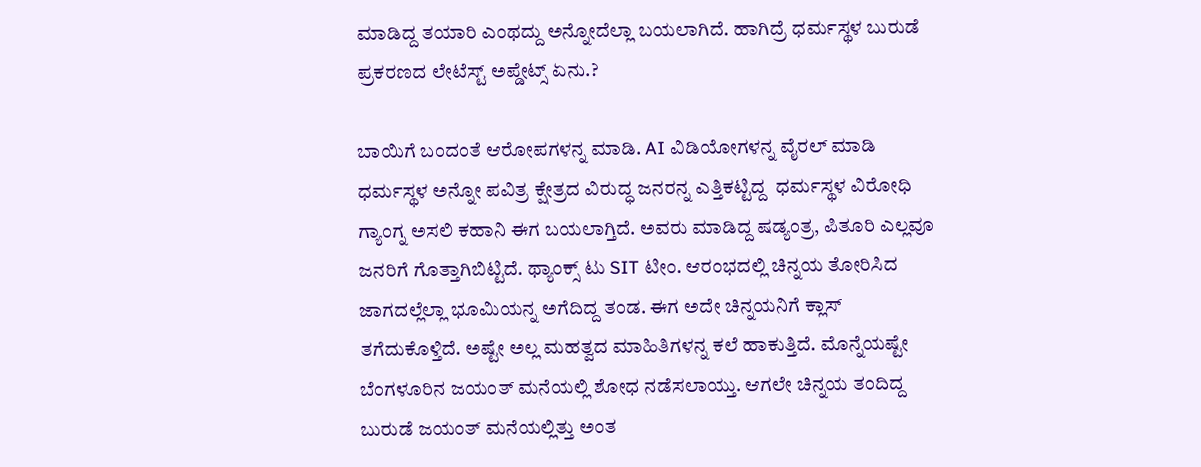ಮಾಡಿದ್ದ ತಯಾರಿ ಎಂಥದ್ದು ಅನ್ನೋದೆಲ್ಲಾ ಬಯಲಾಗಿದೆ. ಹಾಗಿದ್ರೆ ಧರ್ಮಸ್ಥಳ ಬುರುಡೆ ಪ್ರಕರಣದ ಲೇಟೆಸ್ಟ್ ಅಪ್ಡೇಟ್ಸ್ ಏನು.?

ಬಾಯಿಗೆ ಬಂದಂತೆ ಆರೋಪಗಳನ್ನ ಮಾಡಿ. AI ವಿಡಿಯೋಗಳನ್ನ ವೈರಲ್ ಮಾಡಿ ಧರ್ಮಸ್ಥಳ ಅನ್ನೋ ಪವಿತ್ರ ಕ್ಷೇತ್ರದ ವಿರುದ್ಧ ಜನರನ್ನ ಎತ್ತಿಕಟ್ಟಿದ್ದ  ಧರ್ಮಸ್ಥಳ ವಿರೋಧಿ ಗ್ಯಾಂಗ್ನ ಅಸಲಿ ಕಹಾನಿ ಈಗ ಬಯಲಾಗ್ತಿದೆ. ಅವರು ಮಾಡಿದ್ದ ಷಡ್ಯಂತ್ರ, ಪಿತೂರಿ ಎಲ್ಲವೂ ಜನರಿಗೆ ಗೊತ್ತಾಗಿಬಿಟ್ಟಿದೆ. ಥ್ಯಾಂಕ್ಸ್ ಟು SIT ಟೀಂ. ಆರಂಭದಲ್ಲಿ ಚಿನ್ನಯ ತೋರಿಸಿದ ಜಾಗದಲ್ಲೆಲ್ಲಾ ಭೂಮಿಯನ್ನ ಅಗೆದಿದ್ದ ತಂಡ. ಈಗ ಅದೇ ಚಿನ್ನಯನಿಗೆ ಕ್ಲಾಸ್ ತಗೆದುಕೊಳ್ತಿದೆ. ಅಷ್ಟೇ ಅಲ್ಲ ಮಹತ್ವದ ಮಾಹಿತಿಗಳನ್ನ ಕಲೆ ಹಾಕುತ್ತಿದೆ. ಮೊನ್ನೆಯಷ್ಟೇ ಬೆಂಗಳೂರಿನ ಜಯಂತ್ ಮನೆಯಲ್ಲಿ ಶೋಧ ನಡೆಸಲಾಯ್ತು. ಆಗಲೇ ಚಿನ್ನಯ ತಂದಿದ್ದ ಬುರುಡೆ ಜಯಂತ್ ಮನೆಯಲ್ಲಿತ್ತು ಅಂತ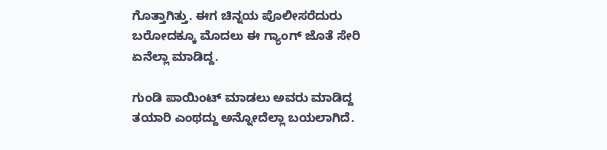ಗೊತ್ತಾಗಿತ್ತು. ಈಗ ಚಿನ್ನಯ ಪೊಲೀಸರೆದುರು ಬರೋದಕ್ಕೂ ಮೊದಲು ಈ ಗ್ಯಾಂಗ್ ಜೊತೆ ಸೇರಿ ಏನೆಲ್ಲಾ ಮಾಡಿದ್ದ.

ಗುಂಡಿ ಪಾಯಿಂಟ್ ಮಾಡಲು ಅವರು ಮಾಡಿದ್ದ ತಯಾರಿ ಎಂಥದ್ದು ಅನ್ನೋದೆಲ್ಲಾ ಬಯಲಾಗಿದೆ.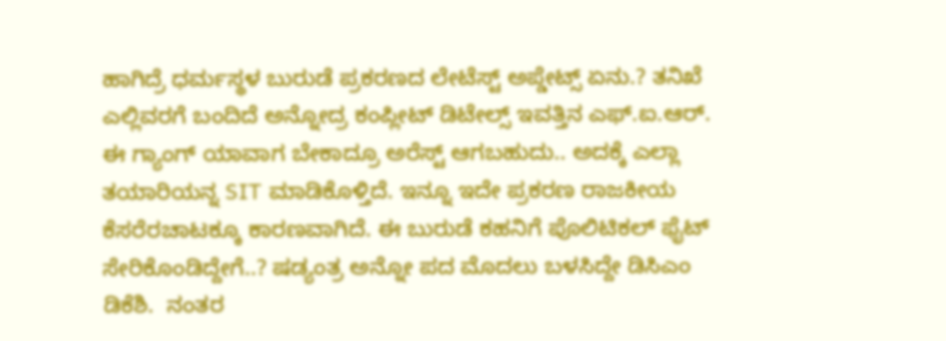ಹಾಗಿದ್ರೆ ಧರ್ಮಸ್ಥಳ ಬುರುಡೆ ಪ್ರಕರಣದ ಲೇಟೆಸ್ಟ್ ಅಪ್ಡೇಟ್ಸ್ ಏನು.? ತನಿಖೆ ಎಲ್ಲಿವರಗೆ ಬಂದಿದೆ ಅನ್ನೋದ್ರ ಕಂಪ್ಲೀಟ್ ಡಿಟೇಲ್ಸ್ ಇವತ್ತಿನ ಎಫ್.ಐ.ಆರ್. ಈ ಗ್ಯಾಂಗ್ ಯಾವಾಗ ಬೇಕಾದ್ರೂ ಅರೆಸ್ಟ್ ಆಗಬಹುದು.. ಅದಕ್ಕೆ ಎಲ್ಲಾ ತಯಾರಿಯನ್ನ SIT ಮಾಡಿಕೊಳ್ತಿದೆ. ಇನ್ನೂ ಇದೇ ಪ್ರಕರಣ ರಾಜಕೀಯ ಕೆಸರೆರಚಾಟಕ್ಕೂ ಕಾರಣವಾಗಿದೆ. ಈ ಬುರುಡೆ ಕಹನಿಗೆ ಪೊಲಿಟಿಕಲ್ ಫೈಟ್ ಸೇರಿಕೊಂಡಿದ್ದೇಗೆ..? ಷಡ್ಯಂತ್ರ ಅನ್ನೋ ಪದ ಮೊದಲು ಬಳಸಿದ್ದೇ ಡಿಸಿಎಂ ಡಿಕೆಶಿ.  ನಂತರ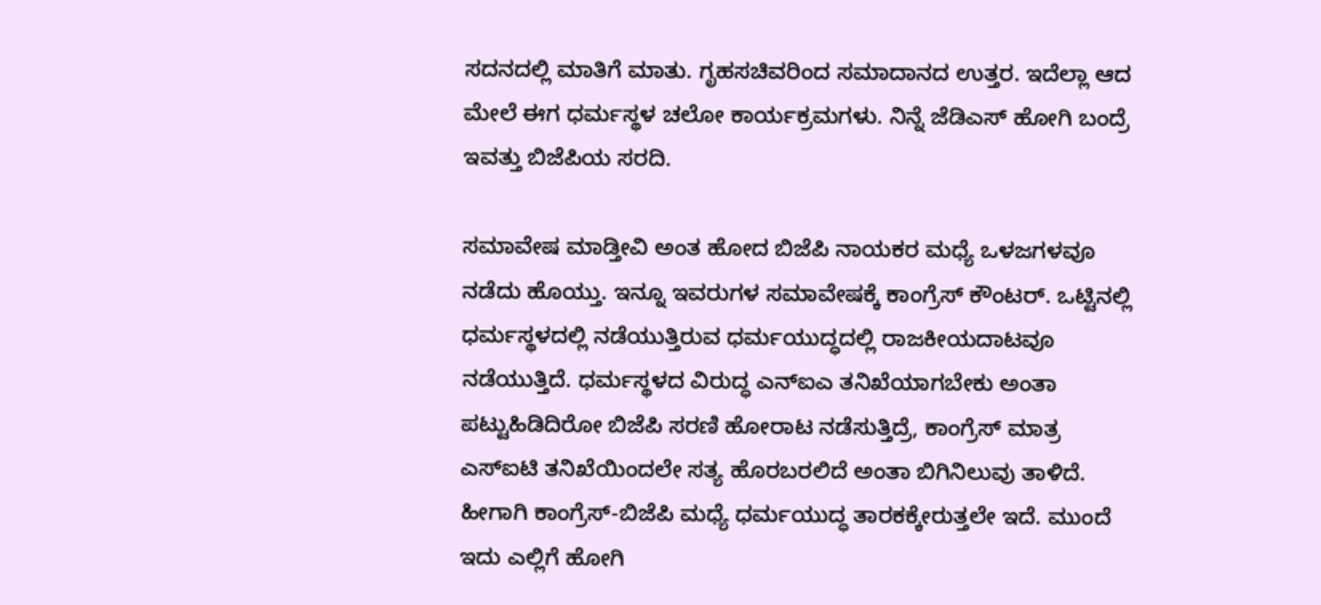ಸದನದಲ್ಲಿ ಮಾತಿಗೆ ಮಾತು. ಗೃಹಸಚಿವರಿಂದ ಸಮಾದಾನದ ಉತ್ತರ. ಇದೆಲ್ಲಾ ಆದ ಮೇಲೆ ಈಗ ಧರ್ಮಸ್ಥಳ ಚಲೋ ಕಾರ್ಯಕ್ರಮಗಳು. ನಿನ್ನೆ ಜೆಡಿಎಸ್ ಹೋಗಿ ಬಂದ್ರೆ ಇವತ್ತು ಬಿಜೆಪಿಯ ಸರದಿ.

ಸಮಾವೇಷ ಮಾಡ್ತೀವಿ ಅಂತ ಹೋದ ಬಿಜೆಪಿ ನಾಯಕರ ಮಧ್ಯೆ ಒಳಜಗಳವೂ ನಡೆದು ಹೊಯ್ತು. ಇನ್ನೂ ಇವರುಗಳ ಸಮಾವೇಷಕ್ಕೆ ಕಾಂಗ್ರೆಸ್ ಕೌಂಟರ್. ಒಟ್ಟಿನಲ್ಲಿ ಧರ್ಮಸ್ಥಳದಲ್ಲಿ ನಡೆಯುತ್ತಿರುವ ಧರ್ಮಯುದ್ಧದಲ್ಲಿ ರಾಜಕೀಯದಾಟವೂ ನಡೆಯುತ್ತಿದೆ. ಧರ್ಮಸ್ಥಳದ ವಿರುದ್ಧ ಎನ್ಐಎ ತನಿಖೆಯಾಗಬೇಕು ಅಂತಾ ಪಟ್ಟುಹಿಡಿದಿರೋ ಬಿಜೆಪಿ ಸರಣಿ ಹೋರಾಟ ನಡೆಸುತ್ತಿದ್ರೆ, ಕಾಂಗ್ರೆಸ್ ಮಾತ್ರ ಎಸ್ಐಟಿ ತನಿಖೆಯಿಂದಲೇ ಸತ್ಯ ಹೊರಬರಲಿದೆ ಅಂತಾ ಬಿಗಿನಿಲುವು ತಾಳಿದೆ. ಹೀಗಾಗಿ ಕಾಂಗ್ರೆಸ್-ಬಿಜೆಪಿ ಮಧ್ಯೆ ಧರ್ಮಯುದ್ಧ ತಾರಕಕ್ಕೇರುತ್ತಲೇ ಇದೆ. ಮುಂದೆ ಇದು ಎಲ್ಲಿಗೆ ಹೋಗಿ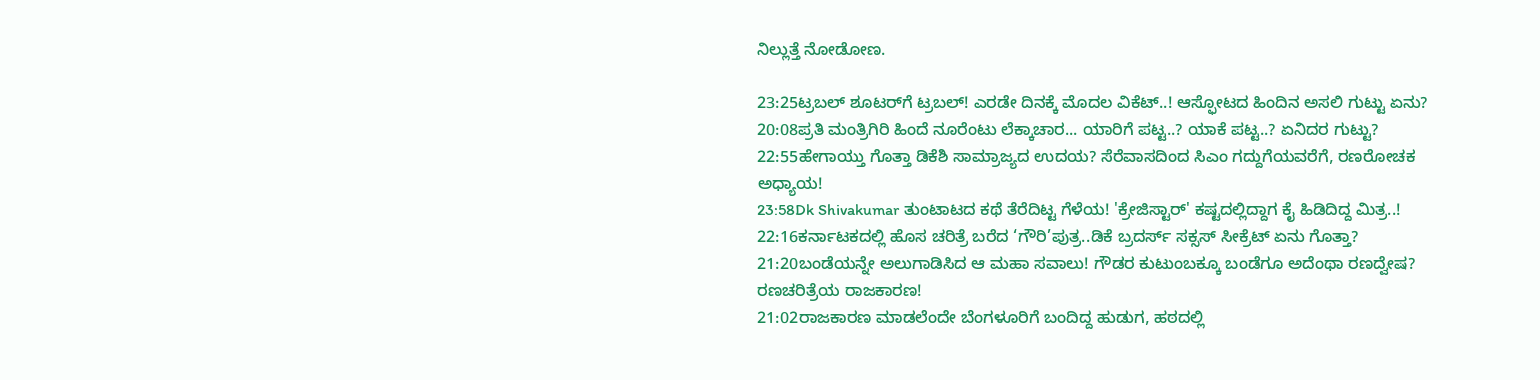ನಿಲ್ಲುತ್ತೆ ನೋಡೋಣ.

23:25ಟ್ರಬಲ್ ಶೂಟರ್‌ಗೆ ಟ್ರಬಲ್! ಎರಡೇ ದಿನಕ್ಕೆ ಮೊದಲ ವಿಕೆಟ್..! ಆಸ್ಫೋಟದ ಹಿಂದಿನ ಅಸಲಿ ಗುಟ್ಟು ಏನು?
20:08ಪ್ರತಿ ಮಂತ್ರಿಗಿರಿ ಹಿಂದೆ ನೂರೆಂಟು ಲೆಕ್ಕಾಚಾರ... ಯಾರಿಗೆ ಪಟ್ಟ..? ಯಾಕೆ ಪಟ್ಟ..? ಏನಿದರ ಗುಟ್ಟು?
22:55ಹೇಗಾಯ್ತು ಗೊತ್ತಾ ಡಿಕೆಶಿ ಸಾಮ್ರಾಜ್ಯದ ಉದಯ? ಸೆರೆವಾಸದಿಂದ ಸಿಎಂ ಗದ್ದುಗೆಯವರೆಗೆ, ರಣರೋಚಕ ಅಧ್ಯಾಯ!
23:58Dk Shivakumar ತುಂಟಾಟದ ಕಥೆ ತೆರೆದಿಟ್ಟ ಗೆಳೆಯ! 'ಕ್ರೇಜಿಸ್ಟಾರ್' ಕಷ್ಟದಲ್ಲಿದ್ದಾಗ ಕೈ ಹಿಡಿದಿದ್ದ ಮಿತ್ರ..!
22:16ಕರ್ನಾಟಕದಲ್ಲಿ ಹೊಸ ಚರಿತ್ರೆ ಬರೆದ ‘ಗೌರಿ’ಪುತ್ರ..ಡಿಕೆ ಬ್ರದರ್ಸ್ ಸಕ್ಸಸ್ ಸೀಕ್ರೆಟ್ ಏನು ಗೊತ್ತಾ?
21:20ಬಂಡೆಯನ್ನೇ ಅಲುಗಾಡಿಸಿದ ಆ ಮಹಾ ಸವಾಲು! ಗೌಡರ ಕುಟುಂಬಕ್ಕೂ ಬಂಡೆಗೂ ಅದೆಂಥಾ ರಣದ್ವೇಷ? ರಣಚರಿತ್ರೆಯ ರಾಜಕಾರಣ!
21:02ರಾಜಕಾರಣ ಮಾಡಲೆಂದೇ ಬೆಂಗಳೂರಿಗೆ ಬಂದಿದ್ದ ಹುಡುಗ, ಹಠದಲ್ಲಿ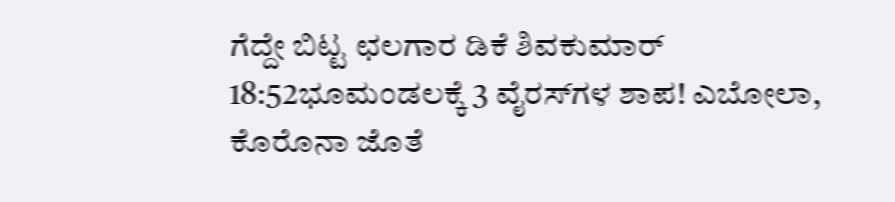ಗೆದ್ದೇ ಬಿಟ್ಟ ಛಲಗಾರ ಡಿಕೆ ಶಿವಕುಮಾರ್
18:52ಭೂಮಂಡಲಕ್ಕೆ 3 ವೈರಸ್‌ಗಳ ಶಾಪ! ಎಬೋಲಾ, ಕೊರೊನಾ ಜೊತೆ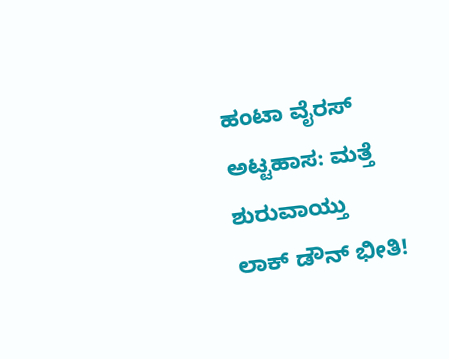ಹಂಟಾ ವೈರಸ್ ಅಟ್ಟಹಾಸ: ಮತ್ತೆ ಶುರುವಾಯ್ತು ಲಾಕ್ ಡೌನ್ ಭೀತಿ!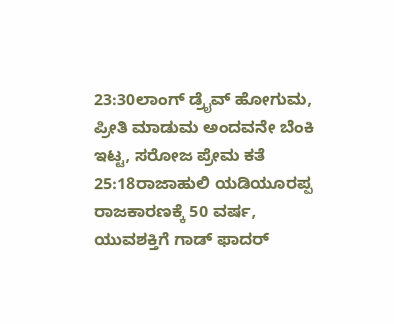23:30ಲಾಂಗ್ ಡ್ರೈವ್ ಹೋಗುಮ, ಪ್ರೀತಿ ಮಾಡುಮ ಅಂದವನೇ ಬೆಂಕಿ ಇಟ್ಟ, ಸರೋಜ ಪ್ರೇಮ ಕತೆ
25:18ರಾಜಾಹುಲಿ ಯಡಿಯೂರಪ್ಪ ರಾಜಕಾರಣಕ್ಕೆ 50 ವರ್ಷ, ಯುವಶಕ್ತಿಗೆ ಗಾಡ್ ಫಾದರ್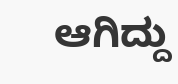ಆಗಿದ್ದು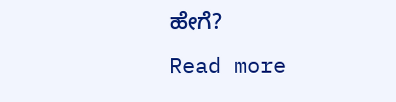ಹೇಗೆ?
Read more